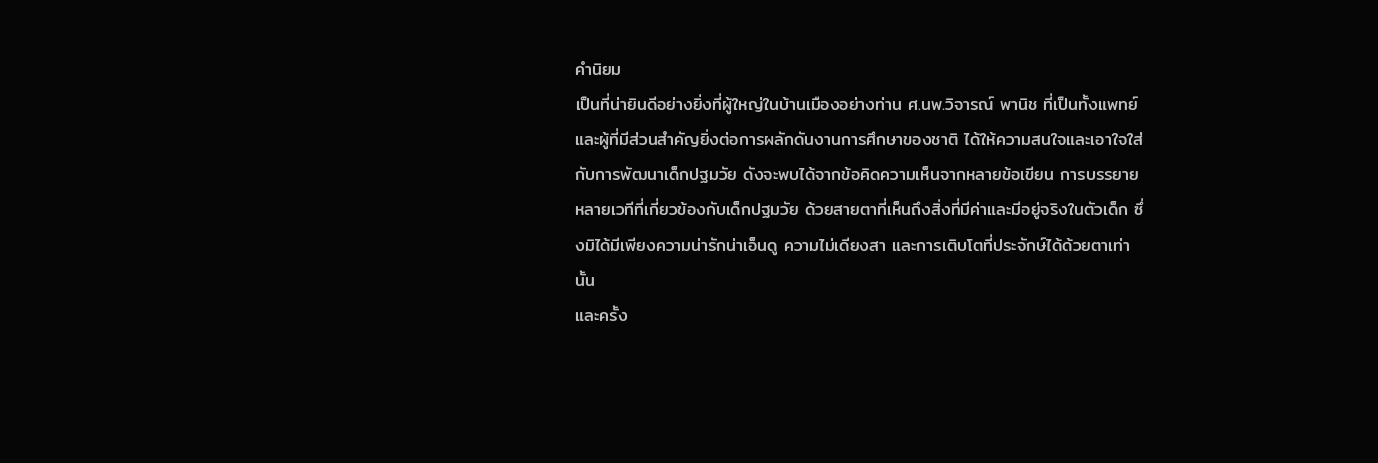คำนิยม
เป็นที่น่ายินดีอย่างยิ่งที่ผู้ใหญ่ในบ้านเมืองอย่างท่าน ศ.นพ.วิจารณ์ พานิช ที่เป็นทั้งแพทย์และผู้ที่มีส่วนสำคัญยิ่งต่อการผลักดันงานการศึกษาของชาติ ได้ให้ความสนใจและเอาใจใส่กับการพัฒนาเด็กปฐมวัย ดังจะพบได้จากข้อคิดความเห็นจากหลายข้อเขียน การบรรยายหลายเวทีที่เกี่ยวข้องกับเด็กปฐมวัย ด้วยสายตาที่เห็นถึงสิ่งที่มีค่าและมีอยู่จริงในตัวเด็ก ซึ่งมิได้มีเพียงความน่ารักน่าเอ็นดู ความไม่เดียงสา และการเติบโตที่ประจักษ์ได้ด้วยตาเท่านั้น
และครั้ง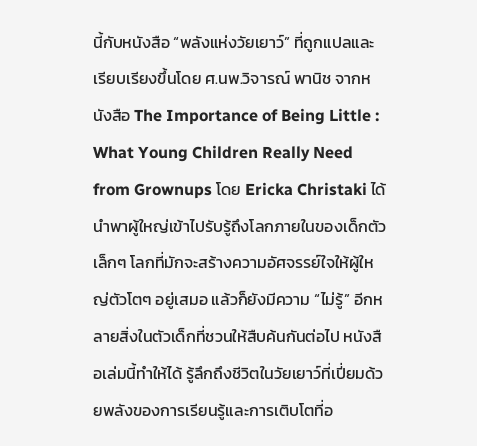นี้กับหนังสือ “พลังแห่งวัยเยาว์” ที่ถูกแปลและเรียบเรียงขึ้นโดย ศ.นพ.วิจารณ์ พานิช จากหนังสือ The Importance of Being Little : What Young Children Really Need from Grownups โดย Ericka Christaki ได้นำพาผู้ใหญ่เข้าไปรับรู้ถึงโลกภายในของเด็กตัวเล็กๆ โลกที่มักจะสร้างความอัศจรรย์ใจให้ผู้ใหญ่ตัวโตๆ อยู่เสมอ แล้วก็ยังมีความ “ไม่รู้” อีกหลายสิ่งในตัวเด็กที่ชวนให้สืบค้นกันต่อไป หนังสือเล่มนี้ทำให้ได้ รู้ลึกถึงชีวิตในวัยเยาว์ที่เปี่ยมด้วยพลังของการเรียนรู้และการเติบโตที่อ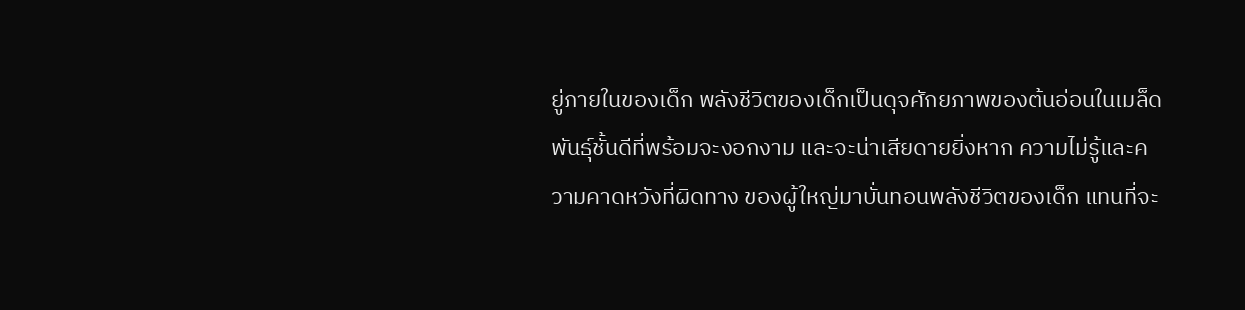ยู่ภายในของเด็ก พลังชีวิตของเด็กเป็นดุจศักยภาพของต้นอ่อนในเมล็ดพันธุ์ชั้นดีที่พร้อมจะงอกงาม และจะน่าเสียดายยิ่งหาก ความไม่รู้และความคาดหวังที่ผิดทาง ของผู้ใหญ่มาบั่นทอนพลังชีวิตของเด็ก แทนที่จะ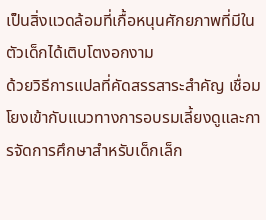เป็นสิ่งแวดล้อมที่เกื้อหนุนศักยภาพที่มีในตัวเด็กได้เติบโตงอกงาม
ด้วยวิธีการแปลที่คัดสรรสาระสำคัญ เชื่อมโยงเข้ากับแนวทางการอบรมเลี้ยงดูและการจัดการศึกษาสำหรับเด็กเล็ก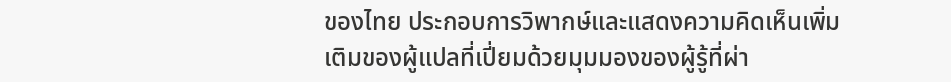ของไทย ประกอบการวิพากษ์และแสดงความคิดเห็นเพิ่มเติมของผู้แปลที่เปี่ยมด้วยมุมมองของผู้รู้ที่ผ่า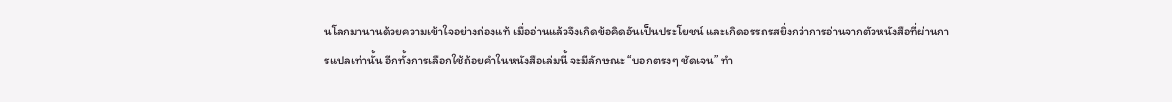นโลกมานานด้วยความเข้าใจอย่างถ่องแท้ เมื่ออ่านแล้วจึงเกิดข้อคิดอันเป็นประโยชน์ และเกิดอรรถรสยิ่งกว่าการอ่านจากตัวหนังสือที่ผ่านการแปลเท่านั้น อีกทั้งการเลือกใช้ถ้อยคำในหนังสือเล่มนี้ จะมีลักษณะ “บอกตรงๆ ชัดเจน” ทำ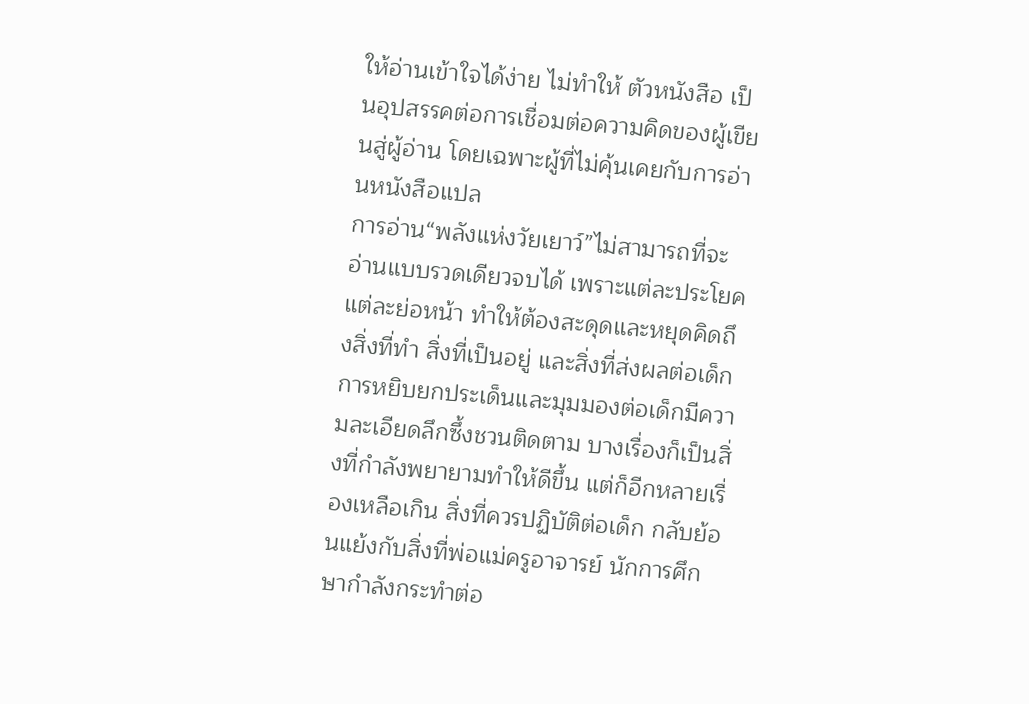ให้อ่านเข้าใจได้ง่าย ไม่ทำให้ ตัวหนังสือ เป็นอุปสรรคต่อการเชื่อมต่อความคิดของผู้เขียนสู่ผู้อ่าน โดยเฉพาะผู้ที่ไม่คุ้นเคยกับการอ่านหนังสือแปล
การอ่าน“พลังแห่งวัยเยาว์”ไม่สามารถที่จะอ่านแบบรวดเดียวจบได้ เพราะแต่ละประโยค แต่ละย่อหน้า ทำให้ต้องสะดุดและหยุดคิดถึงสิ่งที่ทำ สิ่งที่เป็นอยู่ และสิ่งที่ส่งผลต่อเด็ก การหยิบยกประเด็นและมุมมองต่อเด็กมีความละเอียดลึกซึ้งชวนติดตาม บางเรื่องก็เป็นสิ่งที่กำลังพยายามทำให้ดีขึ้น แต่ก็อีกหลายเรื่องเหลือเกิน สิ่งที่ควรปฏิบัติต่อเด็ก กลับย้อนแย้งกับสิ่งที่พ่อแม่ครูอาจารย์ นักการศึกษากำลังกระทำต่อ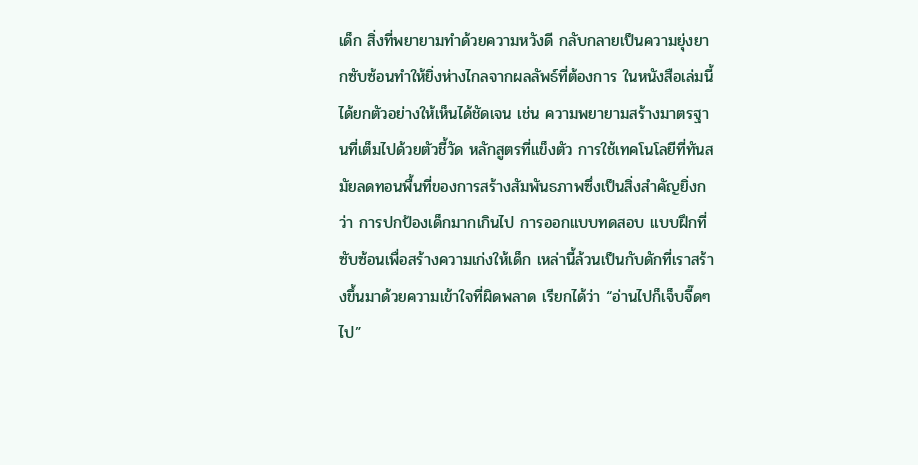เด็ก สิ่งที่พยายามทำด้วยความหวังดี กลับกลายเป็นความยุ่งยากซับซ้อนทำให้ยิ่งห่างไกลจากผลลัพธ์ที่ต้องการ ในหนังสือเล่มนี้ได้ยกตัวอย่างให้เห็นได้ชัดเจน เช่น ความพยายามสร้างมาตรฐานที่เต็มไปด้วยตัวชี้วัด หลักสูตรที่แข็งตัว การใช้เทคโนโลยีที่ทันสมัยลดทอนพื้นที่ของการสร้างสัมพันธภาพซึ่งเป็นสิ่งสำคัญยิ่งกว่า การปกป้องเด็กมากเกินไป การออกแบบทดสอบ แบบฝึกที่ซับซ้อนเพื่อสร้างความเก่งให้เด็ก เหล่านี้ล้วนเป็นกับดักที่เราสร้างขึ้นมาด้วยความเข้าใจที่ผิดพลาด เรียกได้ว่า “อ่านไปก็เจ็บจี๊ดๆ ไป”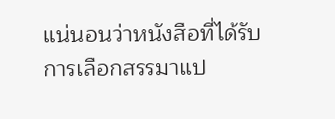แน่นอนว่าหนังสือที่ได้รับการเลือกสรรมาแป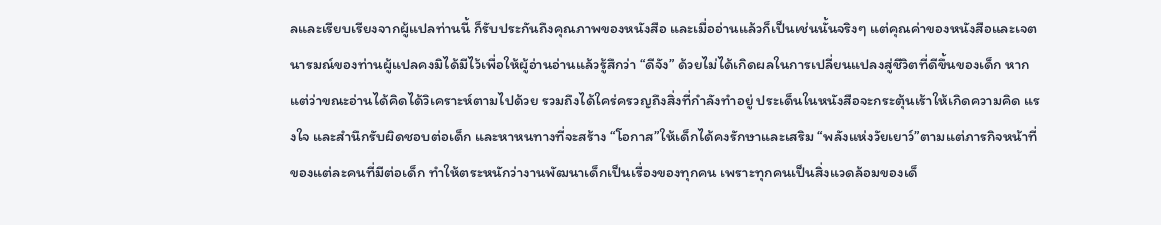ลและเรียบเรียงจากผู้แปลท่านนี้ ก็รับประกันถึงคุณภาพของหนังสือ และเมื่ออ่านแล้วก็เป็นเช่นนั้นจริงๆ แต่คุณค่าของหนังสือและเจตนารมณ์ของท่านผู้แปลคงมิได้มีไว้เพื่อให้ผู้อ่านอ่านแล้วรู้สึกว่า “ดีจัง” ด้วยไม่ได้เกิดผลในการเปลี่ยนแปลงสู่ชีวิตที่ดีขึ้นของเด็ก หากแต่ว่าขณะอ่านได้คิดได้วิเคราะห์ตามไปด้วย รวมถึงได้ใคร่ครวญถึงสิ่งที่กำลังทำอยู่ ประเด็นในหนังสือจะกระตุ้นเร้าให้เกิดความคิด แรงใจ และสำนึกรับผิดชอบต่อเด็ก และหาหนทางที่จะสร้าง “โอกาส”ให้เด็กได้คงรักษาและเสริม “พลังแห่งวัยเยาว์”ตามแต่ภารกิจหน้าที่ของแต่ละคนที่มีต่อเด็ก ทำให้ตระหนักว่างานพัฒนาเด็กเป็นเรื่องของทุกคน เพราะทุกคนเป็นสิ่งแวดล้อมของเด็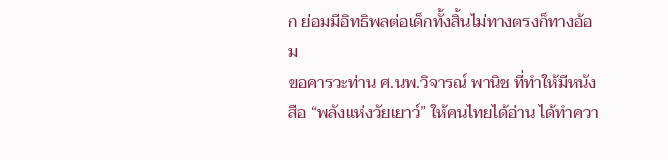ก ย่อมมีอิทธิพลต่อเด็กทั้งสิ้นไม่ทางตรงก็ทางอ้อม
ขอคารวะท่าน ศ.นพ.วิจารณ์ พานิช ที่ทำให้มีหนังสือ “พลังแห่งวัยเยาว์” ให้คนไทยได้อ่าน ได้ทำควา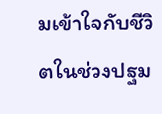มเข้าใจกับชีวิตในช่วงปฐม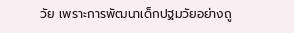วัย เพราะการพัฒนาเด็กปฐมวัยอย่างถู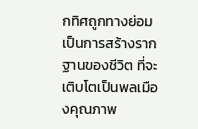กทิศถูกทางย่อมเป็นการสร้างรากฐานของชีวิต ที่จะเติบโตเป็นพลเมืองคุณภาพ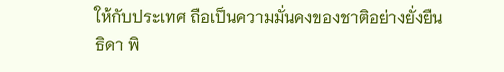ให้กับประเทศ ถือเป็นความมั่นคงของชาติอย่างยั่งยืน
ธิดา พิ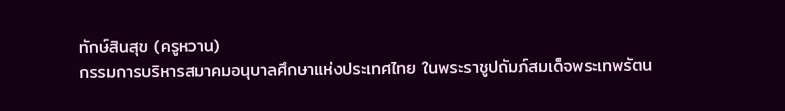ทักษ์สินสุข (ครูหวาน)
กรรมการบริหารสมาคมอนุบาลศึกษาแห่งประเทศไทย ในพระราชูปถัมภ์สมเด็จพระเทพรัตน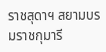ราชสุดาฯ สยามบรมราชกุมารี